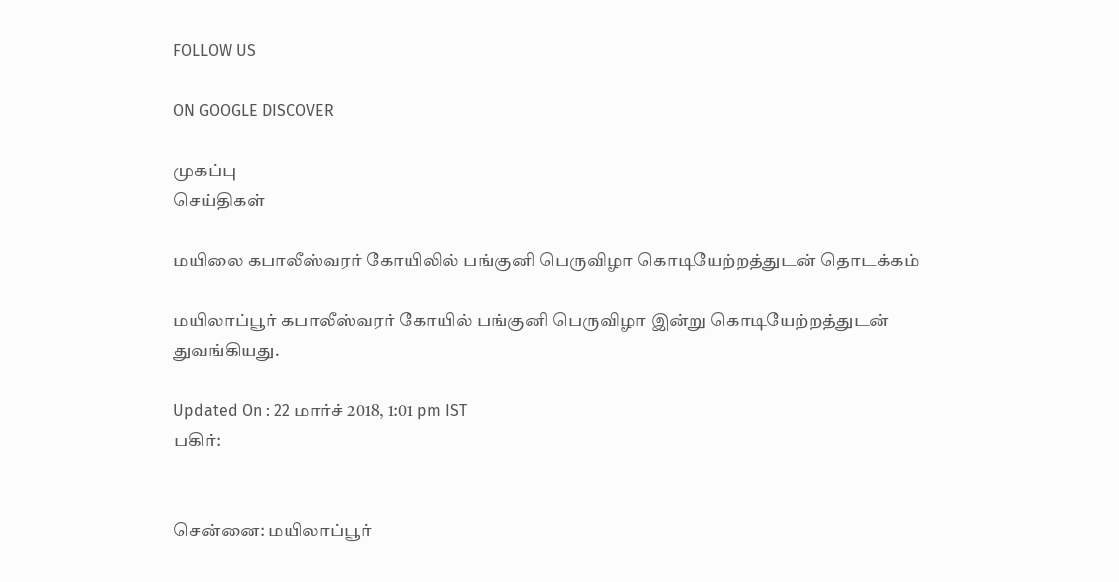FOLLOW US

ON GOOGLE DISCOVER

முகப்பு
செய்திகள்

மயிலை கபாலீஸ்வரர் கோயிலில் பங்குனி பெருவிழா கொடியேற்றத்துடன் தொடக்கம்

மயிலாப்பூர் கபாலீஸ்வரர் கோயில் பங்குனி பெருவிழா இன்று கொடியேற்றத்துடன் துவங்கியது.

Updated On : 22 மார்ச் 2018, 1:01 pm IST
பகிர்:


சென்னை: மயிலாப்பூர்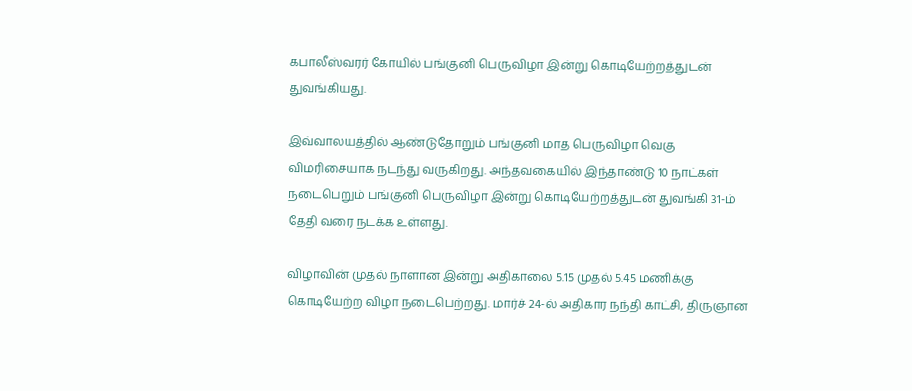கபாலீஸ்வரர் கோயில் பங்குனி பெருவிழா இன்று கொடியேற்றத்துடன் துவங்கியது.

இவ்வாலயத்தில் ஆண்டுதோறும் பங்குனி மாத பெருவிழா வெகு விமரிசையாக நடந்து வருகிறது. அந்தவகையில் இந்தாண்டு 10 நாட்கள் நடைபெறும் பங்குனி பெருவிழா இன்று கொடியேற்றத்துடன் துவங்கி 31-ம் தேதி வரை நடக்க உள்ளது.

விழாவின் முதல் நாளான இன்று அதிகாலை 5.15 முதல் 5.45 மணிக்கு கொடியேற்ற விழா நடைபெற்றது. மார்ச் 24-ல் அதிகார நந்தி காட்சி, திருஞான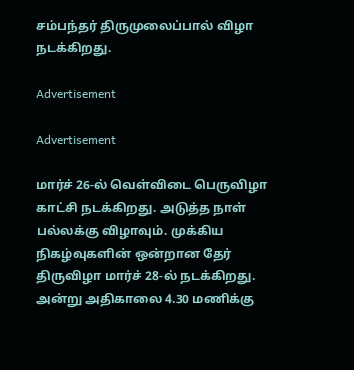சம்பந்தர் திருமுலைப்பால் விழா நடக்கிறது.

Advertisement

Advertisement

மார்ச் 26-ல் வெள்விடை பெருவிழா காட்சி நடக்கிறது. அடுத்த நாள் பல்லக்கு விழாவும். முக்கிய நிகழ்வுகளின் ஒன்றான தேர் திருவிழா மார்ச் 28-ல் நடக்கிறது. அன்று அதிகாலை 4.30 மணிக்கு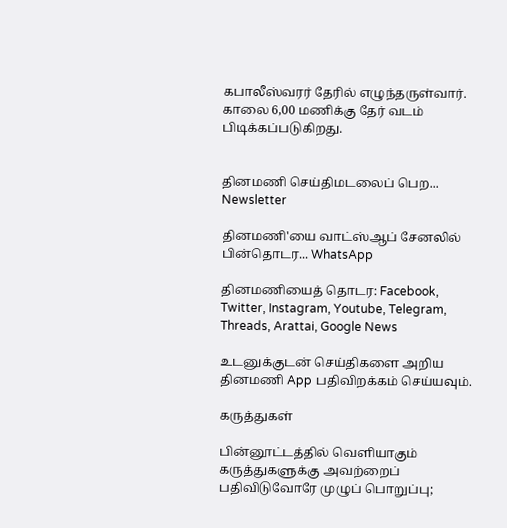கபாலீஸ்வரர் தேரில் எழுந்தருள்வார். காலை 6,00 மணிக்கு தேர் வடம் பிடிக்கப்படுகிறது.


தினமணி செய்திமடலைப் பெற... Newsletter

தினமணி'யை வாட்ஸ்ஆப் சேனலில் பின்தொடர... WhatsApp

தினமணியைத் தொடர: Facebook, Twitter, Instagram, Youtube, Telegram, Threads, Arattai, Google News

உடனுக்குடன் செய்திகளை அறிய தினமணி App பதிவிறக்கம் செய்யவும்.

கருத்துகள்

பின்னூட்டத்தில் வெளியாகும் கருத்துகளுக்கு அவற்றைப் பதிவிடுவோரே முழுப் பொறுப்பு;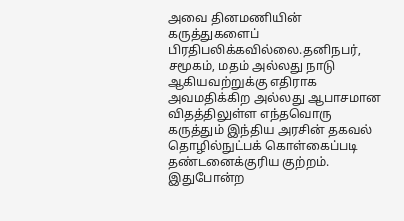அவை தினமணியின் கருத்துகளைப் பிரதிபலிக்கவில்லை.தனிநபர், சமூகம், மதம் அல்லது நாடு ஆகியவற்றுக்கு எதிராக அவமதிக்கிற அல்லது ஆபாசமான விதத்திலுள்ள எந்தவொரு கருத்தும் இந்திய அரசின் தகவல் தொழில்நுட்பக் கொள்கைப்படி தண்டனைக்குரிய குற்றம். இதுபோன்ற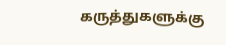கருத்துகளுக்கு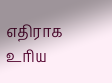எதிராக உரிய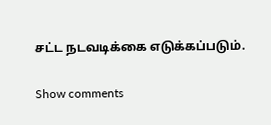சட்ட நடவடிக்கை எடுக்கப்படும்.

Show comments